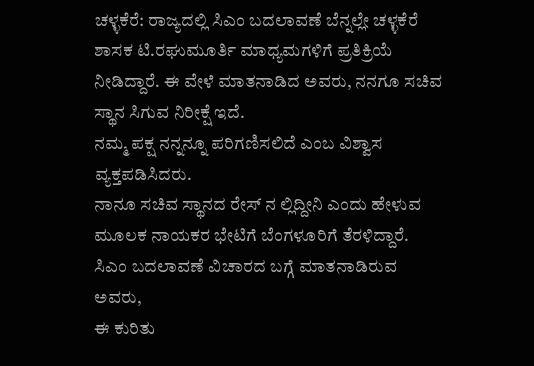ಚಳ್ಳಕೆರೆ: ರಾಜ್ಯದಲ್ಲಿ ಸಿಎಂ ಬದಲಾವಣೆ ಬೆನ್ನಲ್ಲೇ ಚಳ್ಳಕೆರೆ ಶಾಸಕ ಟಿ.ರಘುಮೂರ್ತಿ ಮಾಧ್ಯಮಗಳಿಗೆ ಪ್ರತಿಕ್ರಿಯೆ ನೀಡಿದ್ದಾರೆ. ಈ ವೇಳೆ ಮಾತನಾಡಿದ ಅವರು, ನನಗೂ ಸಚಿವ ಸ್ಥಾನ ಸಿಗುವ ನಿರೀಕ್ಷೆ ಇದೆ.
ನಮ್ಮ ಪಕ್ಷ ನನ್ನನ್ನೂ ಪರಿಗಣಿಸಲಿದೆ ಎಂಬ ವಿಶ್ವಾಸ ವ್ಯಕ್ತಪಡಿಸಿದರು.
ನಾನೂ ಸಚಿವ ಸ್ಥಾನದ ರೇಸ್ ನ ಲ್ಲಿದ್ದೀನಿ ಎಂದು ಹೇಳುವ ಮೂಲಕ ನಾಯಕರ ಭೇಟಿಗೆ ಬೆಂಗಳೂರಿಗೆ ತೆರಳಿದ್ದಾರೆ. ಸಿಎಂ ಬದಲಾವಣೆ ವಿಚಾರದ ಬಗ್ಗೆ ಮಾತನಾಡಿರುವ ಅವರು,
ಈ ಕುರಿತು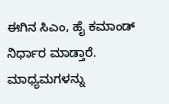ಈಗಿನ ಸಿಎಂ, ಹೈ ಕಮಾಂಡ್ ನಿರ್ಧಾರ ಮಾಡ್ತಾರೆ.
ಮಾಧ್ಯಮಗಳನ್ನು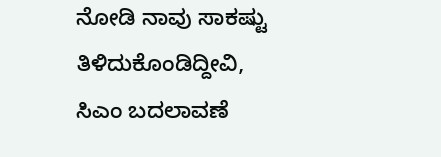ನೋಡಿ ನಾವು ಸಾಕಷ್ಟು ತಿಳಿದುಕೊಂಡಿದ್ದೀವಿ,
ಸಿಎಂ ಬದಲಾವಣೆ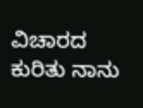ವಿಚಾರದ ಕುರಿತು ನಾನು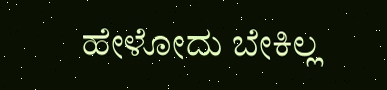ಹೇಳೋದು ಬೇಕಿಲ್ಲ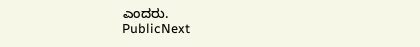ಎಂದರು.
PublicNext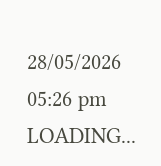28/05/2026 05:26 pm
LOADING...